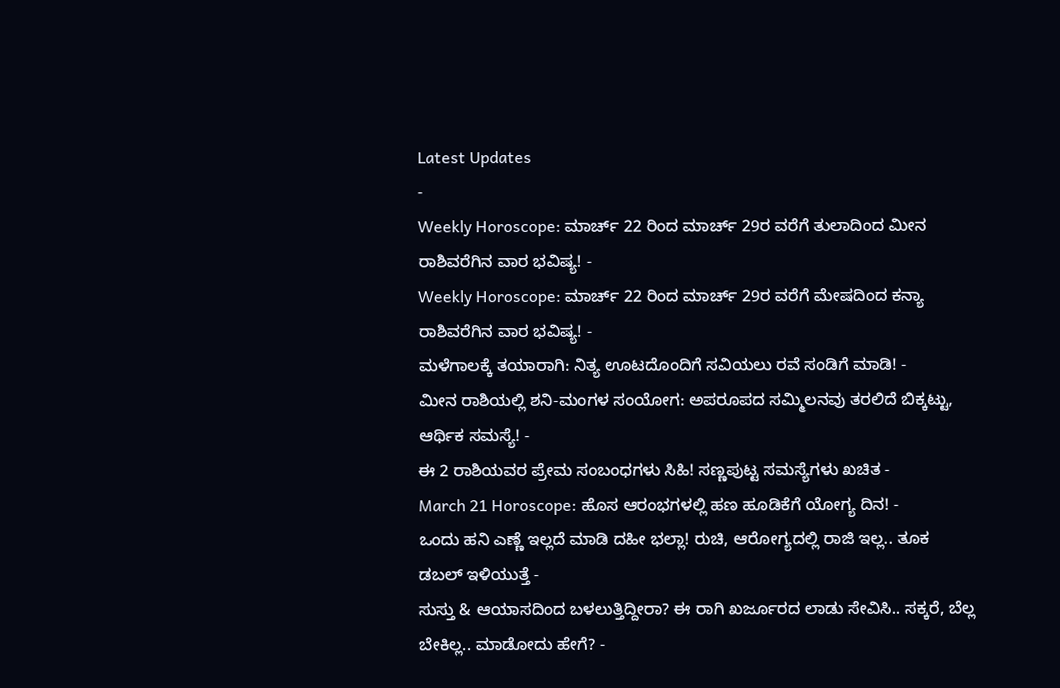Latest Updates
-
Weekly Horoscope: ಮಾರ್ಚ್ 22 ರಿಂದ ಮಾರ್ಚ್ 29ರ ವರೆಗೆ ತುಲಾದಿಂದ ಮೀನ ರಾಶಿವರೆಗಿನ ವಾರ ಭವಿಷ್ಯ! -
Weekly Horoscope: ಮಾರ್ಚ್ 22 ರಿಂದ ಮಾರ್ಚ್ 29ರ ವರೆಗೆ ಮೇಷದಿಂದ ಕನ್ಯಾ ರಾಶಿವರೆಗಿನ ವಾರ ಭವಿಷ್ಯ! -
ಮಳೆಗಾಲಕ್ಕೆ ತಯಾರಾಗಿ: ನಿತ್ಯ ಊಟದೊಂದಿಗೆ ಸವಿಯಲು ರವೆ ಸಂಡಿಗೆ ಮಾಡಿ! -
ಮೀನ ರಾಶಿಯಲ್ಲಿ ಶನಿ-ಮಂಗಳ ಸಂಯೋಗ: ಅಪರೂಪದ ಸಮ್ಮಿಲನವು ತರಲಿದೆ ಬಿಕ್ಕಟ್ಟು, ಆರ್ಥಿಕ ಸಮಸ್ಯೆ! -
ಈ 2 ರಾಶಿಯವರ ಪ್ರೇಮ ಸಂಬಂಧಗಳು ಸಿಹಿ! ಸಣ್ಣಪುಟ್ಟ ಸಮಸ್ಯೆಗಳು ಖಚಿತ -
March 21 Horoscope: ಹೊಸ ಆರಂಭಗಳಲ್ಲಿ ಹಣ ಹೂಡಿಕೆಗೆ ಯೋಗ್ಯ ದಿನ! -
ಒಂದು ಹನಿ ಎಣ್ಣೆ ಇಲ್ಲದೆ ಮಾಡಿ ದಹೀ ಭಲ್ಲಾ! ರುಚಿ, ಆರೋಗ್ಯದಲ್ಲಿ ರಾಜಿ ಇಲ್ಲ.. ತೂಕ ಡಬಲ್ ಇಳಿಯುತ್ತೆ -
ಸುಸ್ತು & ಆಯಾಸದಿಂದ ಬಳಲುತ್ತಿದ್ದೀರಾ? ಈ ರಾಗಿ ಖರ್ಜೂರದ ಲಾಡು ಸೇವಿಸಿ.. ಸಕ್ಕರೆ, ಬೆಲ್ಲ ಬೇಕಿಲ್ಲ.. ಮಾಡೋದು ಹೇಗೆ? -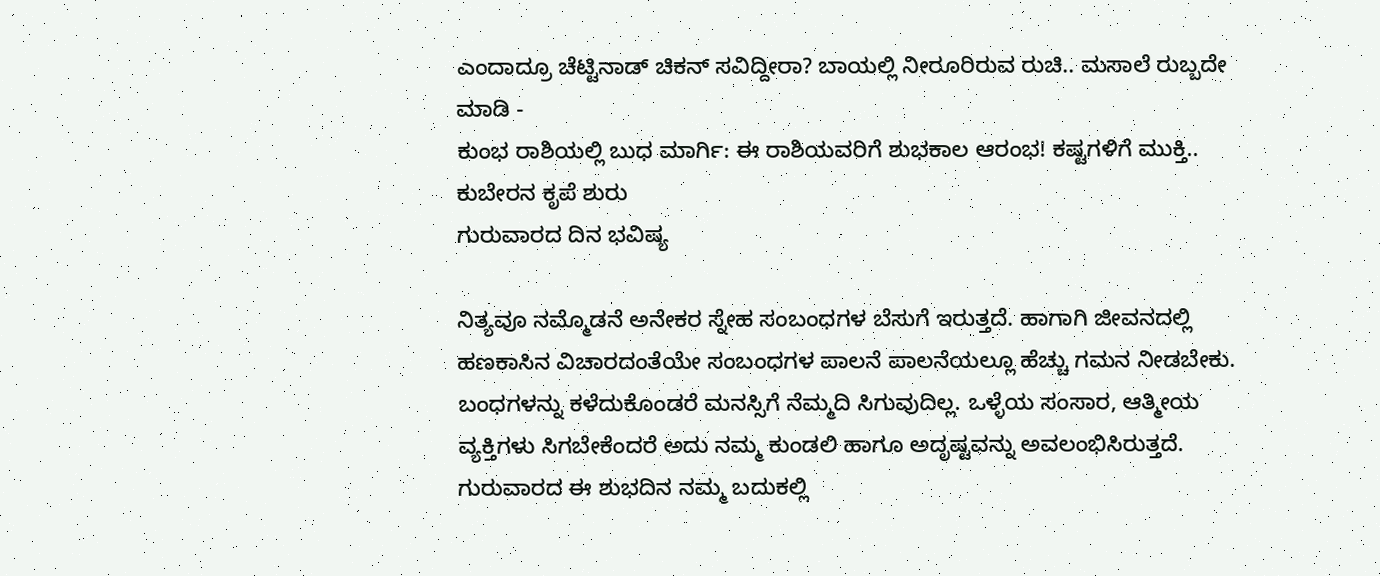ಎಂದಾದ್ರೂ ಚೆಟ್ಟಿನಾಡ್ ಚಿಕನ್ ಸವಿದ್ದೀರಾ? ಬಾಯಲ್ಲಿ ನೀರೂರಿರುವ ರುಚಿ.. ಮಸಾಲೆ ರುಬ್ಬದೇ ಮಾಡಿ -
ಕುಂಭ ರಾಶಿಯಲ್ಲಿ ಬುಧ ಮಾರ್ಗಿ: ಈ ರಾಶಿಯವರಿಗೆ ಶುಭಕಾಲ ಆರಂಭ! ಕಷ್ಟಗಳಿಗೆ ಮುಕ್ತಿ.. ಕುಬೇರನ ಕೃಪೆ ಶುರು
ಗುರುವಾರದ ದಿನ ಭವಿಷ್ಯ

ನಿತ್ಯವೂ ನಮ್ಮೊಡನೆ ಅನೇಕರ ಸ್ನೇಹ ಸಂಬಂಧಗಳ ಬೆಸುಗೆ ಇರುತ್ತದೆ. ಹಾಗಾಗಿ ಜೀವನದಲ್ಲಿ ಹಣಕಾಸಿನ ವಿಚಾರದಂತೆಯೇ ಸಂಬಂಧಗಳ ಪಾಲನೆ ಪಾಲನೆಯಲ್ಲೂ ಹೆಚ್ಚು ಗಮನ ನೀಡಬೇಕು. ಬಂಧಗಳನ್ನು ಕಳೆದುಕೊಂಡರೆ ಮನಸ್ಸಿಗೆ ನೆಮ್ಮದಿ ಸಿಗುವುದಿಲ್ಲ. ಒಳ್ಳೆಯ ಸಂಸಾರ, ಆತ್ಮೀಯ ವ್ಯಕ್ತಿಗಳು ಸಿಗಬೇಕೆಂದರೆ ಅದು ನಮ್ಮ ಕುಂಡಲಿ ಹಾಗೂ ಅದೃಷ್ಟವನ್ನು ಅವಲಂಭಿಸಿರುತ್ತದೆ.
ಗುರುವಾರದ ಈ ಶುಭದಿನ ನಮ್ಮ ಬದುಕಲ್ಲಿ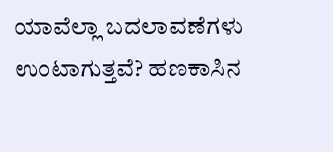ಯಾವೆಲ್ಲಾ ಬದಲಾವಣೆಗಳು ಉಂಟಾಗುತ್ತವೆ? ಹಣಕಾಸಿನ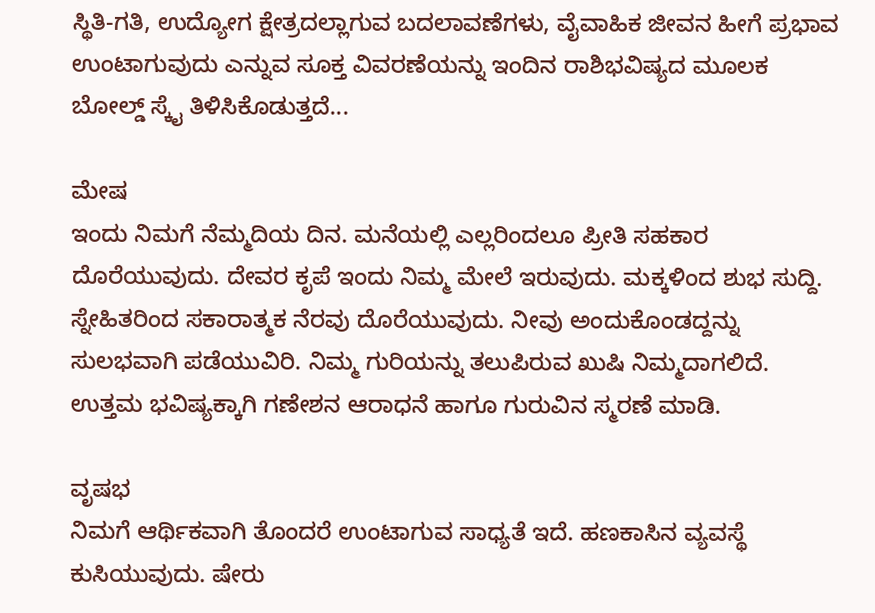ಸ್ಥಿತಿ-ಗತಿ, ಉದ್ಯೋಗ ಕ್ಷೇತ್ರದಲ್ಲಾಗುವ ಬದಲಾವಣೆಗಳು, ವೈವಾಹಿಕ ಜೀವನ ಹೀಗೆ ಪ್ರಭಾವ ಉಂಟಾಗುವುದು ಎನ್ನುವ ಸೂಕ್ತ ವಿವರಣೆಯನ್ನು ಇಂದಿನ ರಾಶಿಭವಿಷ್ಯದ ಮೂಲಕ ಬೋಲ್ಡ್ ಸ್ಕೈ ತಿಳಿಸಿಕೊಡುತ್ತದೆ...

ಮೇಷ
ಇಂದು ನಿಮಗೆ ನೆಮ್ಮದಿಯ ದಿನ. ಮನೆಯಲ್ಲಿ ಎಲ್ಲರಿಂದಲೂ ಪ್ರೀತಿ ಸಹಕಾರ ದೊರೆಯುವುದು. ದೇವರ ಕೃಪೆ ಇಂದು ನಿಮ್ಮ ಮೇಲೆ ಇರುವುದು. ಮಕ್ಕಳಿಂದ ಶುಭ ಸುದ್ದಿ. ಸ್ನೇಹಿತರಿಂದ ಸಕಾರಾತ್ಮಕ ನೆರವು ದೊರೆಯುವುದು. ನೀವು ಅಂದುಕೊಂಡದ್ದನ್ನು ಸುಲಭವಾಗಿ ಪಡೆಯುವಿರಿ. ನಿಮ್ಮ ಗುರಿಯನ್ನು ತಲುಪಿರುವ ಖುಷಿ ನಿಮ್ಮದಾಗಲಿದೆ. ಉತ್ತಮ ಭವಿಷ್ಯಕ್ಕಾಗಿ ಗಣೇಶನ ಆರಾಧನೆ ಹಾಗೂ ಗುರುವಿನ ಸ್ಮರಣೆ ಮಾಡಿ.

ವೃಷಭ
ನಿಮಗೆ ಆರ್ಥಿಕವಾಗಿ ತೊಂದರೆ ಉಂಟಾಗುವ ಸಾಧ್ಯತೆ ಇದೆ. ಹಣಕಾಸಿನ ವ್ಯವಸ್ಥೆ ಕುಸಿಯುವುದು. ಷೇರು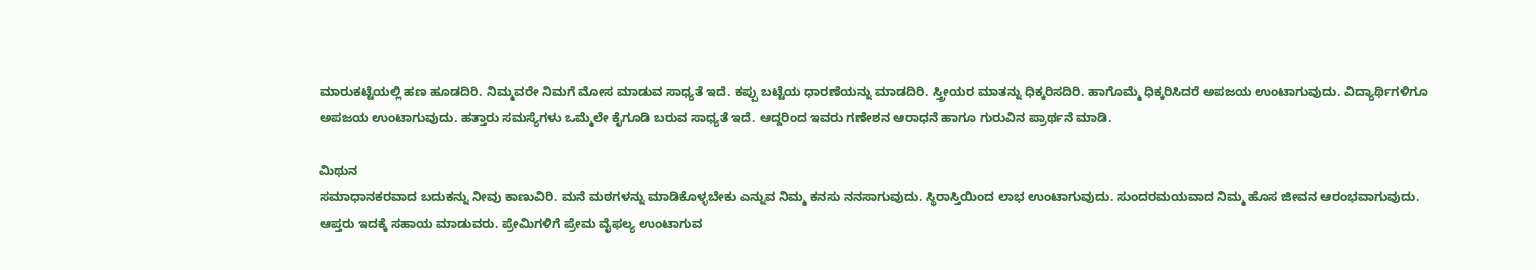ಮಾರುಕಟ್ಟೆಯಲ್ಲಿ ಹಣ ಹೂಡದಿರಿ. ನಿಮ್ಮವರೇ ನಿಮಗೆ ಮೋಸ ಮಾಡುವ ಸಾಧ್ಯತೆ ಇದೆ. ಕಪ್ಪು ಬಟ್ಟೆಯ ಧಾರಣೆಯನ್ನು ಮಾಡದಿರಿ. ಸ್ತ್ರೀಯರ ಮಾತನ್ನು ಧಿಕ್ಕರಿಸದಿರಿ. ಹಾಗೊಮ್ಮೆ ಧಿಕ್ಕರಿಸಿದರೆ ಅಪಜಯ ಉಂಟಾಗುವುದು. ವಿದ್ಯಾರ್ಥಿಗಳಿಗೂ ಅಪಜಯ ಉಂಟಾಗುವುದು. ಹತ್ತಾರು ಸಮಸ್ಯೆಗಳು ಒಮ್ಮೆಲೇ ಕೈಗೂಡಿ ಬರುವ ಸಾಧ್ಯತೆ ಇದೆ. ಆದ್ದರಿಂದ ಇವರು ಗಣೇಶನ ಆರಾಧನೆ ಹಾಗೂ ಗುರುವಿನ ಪ್ರಾರ್ಥನೆ ಮಾಡಿ.

ಮಿಥುನ
ಸಮಾಧಾನಕರವಾದ ಬದುಕನ್ನು ನೀವು ಕಾಣುವಿರಿ. ಮನೆ ಮಠಗಳನ್ನು ಮಾಡಿಕೊಳ್ಳಬೇಕು ಎನ್ನುವ ನಿಮ್ಮ ಕನಸು ನನಸಾಗುವುದು. ಸ್ಥಿರಾಸ್ತಿಯಿಂದ ಲಾಭ ಉಂಟಾಗುವುದು. ಸುಂದರಮಯವಾದ ನಿಮ್ಮ ಹೊಸ ಜೀವನ ಆರಂಭವಾಗುವುದು. ಆಪ್ತರು ಇದಕ್ಕೆ ಸಹಾಯ ಮಾಡುವರು. ಪ್ರೇಮಿಗಳಿಗೆ ಪ್ರೇಮ ವೈಫಲ್ಯ ಉಂಟಾಗುವ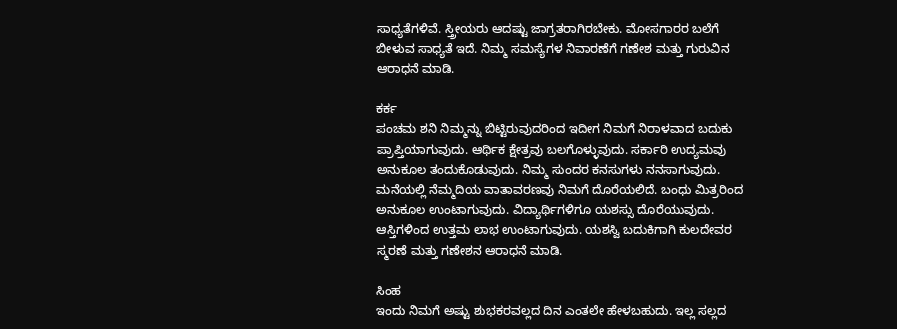ಸಾಧ್ಯತೆಗಳಿವೆ. ಸ್ತ್ರೀಯರು ಆದಷ್ಟು ಜಾಗ್ರತರಾಗಿರಬೇಕು. ಮೋಸಗಾರರ ಬಲೆಗೆ ಬೀಳುವ ಸಾಧ್ಯತೆ ಇದೆ. ನಿಮ್ಮ ಸಮಸ್ಯೆಗಳ ನಿವಾರಣೆಗೆ ಗಣೇಶ ಮತ್ತು ಗುರುವಿನ ಆರಾಧನೆ ಮಾಡಿ.

ಕರ್ಕ
ಪಂಚಮ ಶನಿ ನಿಮ್ಮನ್ನು ಬಿಟ್ಟಿರುವುದರಿಂದ ಇದೀಗ ನಿಮಗೆ ನಿರಾಳವಾದ ಬದುಕು ಪ್ರಾಪ್ತಿಯಾಗುವುದು. ಆರ್ಥಿಕ ಕ್ಷೇತ್ರವು ಬಲಗೊಳ್ಳುವುದು. ಸರ್ಕಾರಿ ಉದ್ಯಮವು ಅನುಕೂಲ ತಂದುಕೊಡುವುದು. ನಿಮ್ಮ ಸುಂದರ ಕನಸುಗಳು ನನಸಾಗುವುದು. ಮನೆಯಲ್ಲಿ ನೆಮ್ಮದಿಯ ವಾತಾವರಣವು ನಿಮಗೆ ದೊರೆಯಲಿದೆ. ಬಂಧು ಮಿತ್ರರಿಂದ ಅನುಕೂಲ ಉಂಟಾಗುವುದು. ವಿದ್ಯಾರ್ಥಿಗಳಿಗೂ ಯಶಸ್ಸು ದೊರೆಯುವುದು. ಆಸ್ತಿಗಳಿಂದ ಉತ್ತಮ ಲಾಭ ಉಂಟಾಗುವುದು. ಯಶಸ್ವಿ ಬದುಕಿಗಾಗಿ ಕುಲದೇವರ ಸ್ಮರಣೆ ಮತ್ತು ಗಣೇಶನ ಆರಾಧನೆ ಮಾಡಿ.

ಸಿಂಹ
ಇಂದು ನಿಮಗೆ ಅಷ್ಟು ಶುಭಕರವಲ್ಲದ ದಿನ ಎಂತಲೇ ಹೇಳಬಹುದು. ಇಲ್ಲ ಸಲ್ಲದ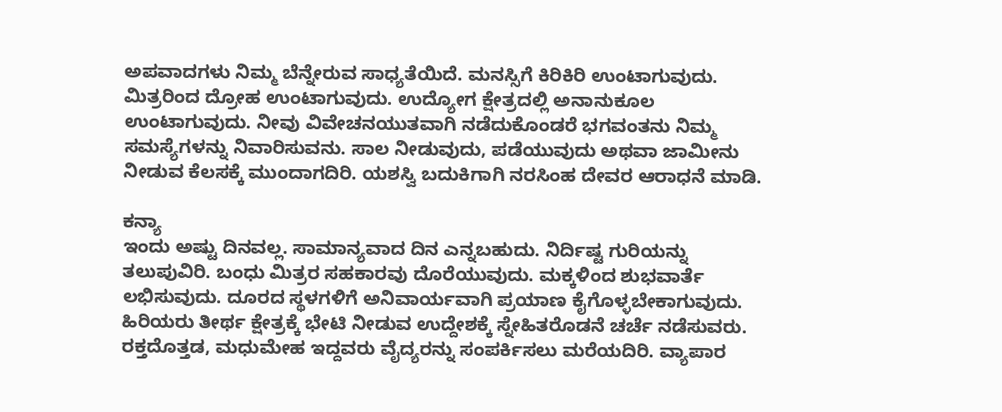ಅಪವಾದಗಳು ನಿಮ್ಮ ಬೆನ್ನೇರುವ ಸಾಧ್ಯತೆಯಿದೆ. ಮನಸ್ಸಿಗೆ ಕಿರಿಕಿರಿ ಉಂಟಾಗುವುದು. ಮಿತ್ರರಿಂದ ದ್ರೋಹ ಉಂಟಾಗುವುದು. ಉದ್ಯೋಗ ಕ್ಷೇತ್ರದಲ್ಲಿ ಅನಾನುಕೂಲ ಉಂಟಾಗುವುದು. ನೀವು ವಿವೇಚನಯುತವಾಗಿ ನಡೆದುಕೊಂಡರೆ ಭಗವಂತನು ನಿಮ್ಮ ಸಮಸ್ಯೆಗಳನ್ನು ನಿವಾರಿಸುವನು. ಸಾಲ ನೀಡುವುದು, ಪಡೆಯುವುದು ಅಥವಾ ಜಾಮೀನು ನೀಡುವ ಕೆಲಸಕ್ಕೆ ಮುಂದಾಗದಿರಿ. ಯಶಸ್ವಿ ಬದುಕಿಗಾಗಿ ನರಸಿಂಹ ದೇವರ ಆರಾಧನೆ ಮಾಡಿ.

ಕನ್ಯಾ
ಇಂದು ಅಷ್ಟು ದಿನವಲ್ಲ. ಸಾಮಾನ್ಯವಾದ ದಿನ ಎನ್ನಬಹುದು. ನಿರ್ದಿಷ್ಟ ಗುರಿಯನ್ನು ತಲುಪುವಿರಿ. ಬಂಧು ಮಿತ್ರರ ಸಹಕಾರವು ದೊರೆಯುವುದು. ಮಕ್ಕಳಿಂದ ಶುಭವಾರ್ತೆ ಲಭಿಸುವುದು. ದೂರದ ಸ್ಥಳಗಳಿಗೆ ಅನಿವಾರ್ಯವಾಗಿ ಪ್ರಯಾಣ ಕೈಗೊಳ್ಳಬೇಕಾಗುವುದು. ಹಿರಿಯರು ತೀರ್ಥ ಕ್ಷೇತ್ರಕ್ಕೆ ಭೇಟಿ ನೀಡುವ ಉದ್ದೇಶಕ್ಕೆ ಸ್ನೇಹಿತರೊಡನೆ ಚರ್ಚೆ ನಡೆಸುವರು. ರಕ್ತದೊತ್ತಡ, ಮಧುಮೇಹ ಇದ್ದವರು ವೈದ್ಯರನ್ನು ಸಂಪರ್ಕಿಸಲು ಮರೆಯದಿರಿ. ವ್ಯಾಪಾರ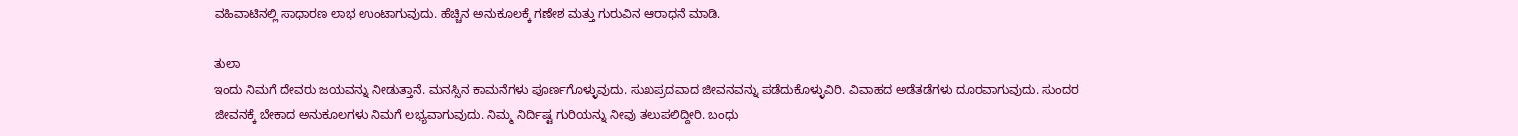ವಹಿವಾಟಿನಲ್ಲಿ ಸಾಧಾರಣ ಲಾಭ ಉಂಟಾಗುವುದು. ಹೆಚ್ಚಿನ ಅನುಕೂಲಕ್ಕೆ ಗಣೇಶ ಮತ್ತು ಗುರುವಿನ ಆರಾಧನೆ ಮಾಡಿ.

ತುಲಾ
ಇಂದು ನಿಮಗೆ ದೇವರು ಜಯವನ್ನು ನೀಡುತ್ತಾನೆ. ಮನಸ್ಸಿನ ಕಾಮನೆಗಳು ಪೂರ್ಣಗೊಳ್ಳುವುದು. ಸುಖಪ್ರದವಾದ ಜೀವನವನ್ನು ಪಡೆದುಕೊಳ್ಳುವಿರಿ. ವಿವಾಹದ ಅಡೆತಡೆಗಳು ದೂರವಾಗುವುದು. ಸುಂದರ ಜೀವನಕ್ಕೆ ಬೇಕಾದ ಅನುಕೂಲಗಳು ನಿಮಗೆ ಲಭ್ಯವಾಗುವುದು. ನಿಮ್ಮ ನಿರ್ದಿಷ್ಟ ಗುರಿಯನ್ನು ನೀವು ತಲುಪಲಿದ್ದೀರಿ. ಬಂಧು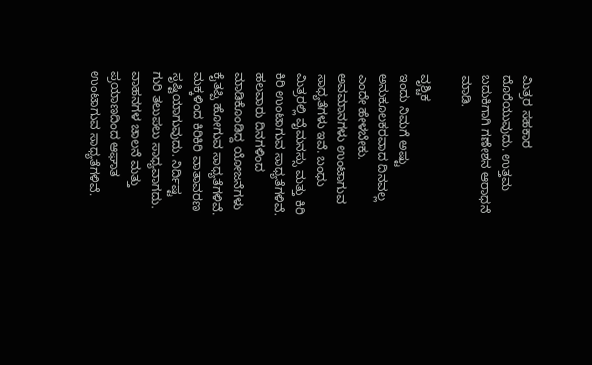ಮಿತ್ರರ ಸಹಕಾರ ದೊರೆಯುವುದು. ಉತ್ತಮ ಬದುಕಿಗಾಗಿ ಗಣೇಶನ ಆರಾಧನೆ ಮಾಡಿ.

ವೃಶ್ಚಿಕ
ಇಂದು ನಿಮಗೆ ಅಷ್ಟು ಅನುಕೂಲಕರವಾದ ದಿನವಲ್ಲ ಎಂದೇ ಹೇಳಬೇಕು. ಅವಮಾನಗಳು ಉಂಟಾಗುವ ಸಾಧ್ಯತೆಗಳು ಇವೆ. ಬಂಧು ಮಿತ್ರರಲ್ಲಿ ವೈಮನಸ್ಸು ಮತ್ತು ಕಿರಿ ಕಿರಿ ಉಂಟಾಗುವ ಸಾಧ್ಯತೆಗಳಿವೆ. ಹಲವಾರು ದಿನಗಳಿಂದ ಮಾಡಿಕೊಂಡಿದ್ದ ಯೋಜನೆಗಳು ಕೈತಪ್ಪಿ ಹೋಗುವ ಸಾಧ್ಯತೆಗಳಿವೆ. ಮಕ್ಕಳಿಂದ ಕಿರಿಕಿರಿ ವಾತಾವರಣ ಸೃಷ್ಟಿಯಾಗುವುದು. ನಿರ್ದಿಷ್ಟ ಗುರಿ ತಲುಪಲು ಸಾಧ್ಯವಾಗದು. ವಾಹನಗಳ ಚಾಲನೆ ಮತ್ತು ಪ್ರಯಾಣದಿಂದ ಆಘಾತ ಉಂಟಾಗುವ ಸಾಧ್ಯತೆಗಳಿವೆ.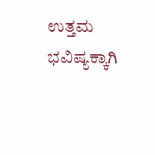ಉತ್ತಮ ಭವಿಷ್ಯಕ್ಕಾಗಿ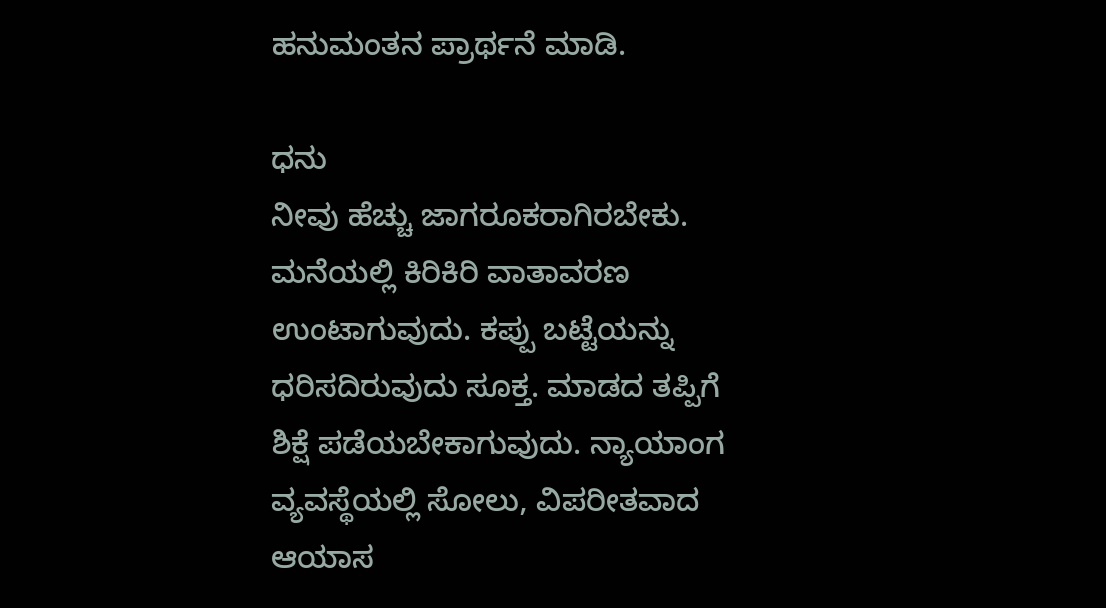ಹನುಮಂತನ ಪ್ರಾರ್ಥನೆ ಮಾಡಿ.

ಧನು
ನೀವು ಹೆಚ್ಚು ಜಾಗರೂಕರಾಗಿರಬೇಕು. ಮನೆಯಲ್ಲಿ ಕಿರಿಕಿರಿ ವಾತಾವರಣ ಉಂಟಾಗುವುದು. ಕಪ್ಪು ಬಟ್ಟೆಯನ್ನು ಧರಿಸದಿರುವುದು ಸೂಕ್ತ. ಮಾಡದ ತಪ್ಪಿಗೆ ಶಿಕ್ಷೆ ಪಡೆಯಬೇಕಾಗುವುದು. ನ್ಯಾಯಾಂಗ ವ್ಯವಸ್ಥೆಯಲ್ಲಿ ಸೋಲು, ವಿಪರೀತವಾದ ಆಯಾಸ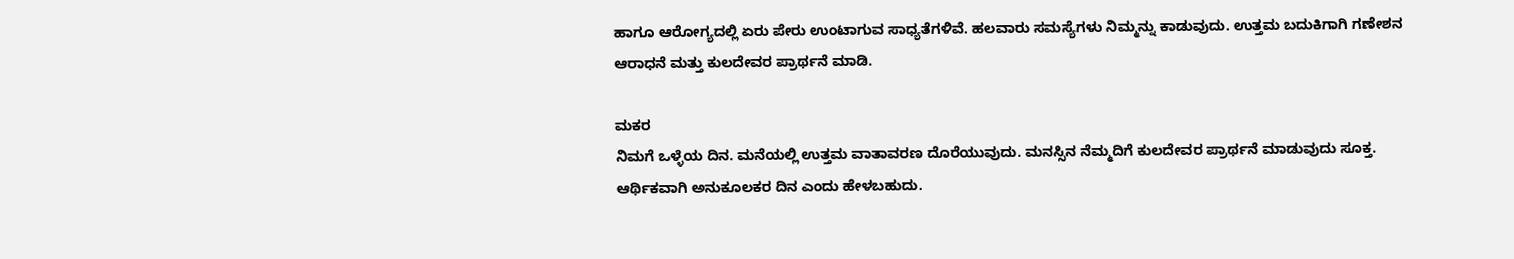ಹಾಗೂ ಆರೋಗ್ಯದಲ್ಲಿ ಏರು ಪೇರು ಉಂಟಾಗುವ ಸಾಧ್ಯತೆಗಳಿವೆ. ಹಲವಾರು ಸಮಸ್ಯೆಗಳು ನಿಮ್ಮನ್ನು ಕಾಡುವುದು. ಉತ್ತಮ ಬದುಕಿಗಾಗಿ ಗಣೇಶನ ಆರಾಧನೆ ಮತ್ತು ಕುಲದೇವರ ಪ್ರಾರ್ಥನೆ ಮಾಡಿ.

ಮಕರ
ನಿಮಗೆ ಒಳ್ಳೆಯ ದಿನ. ಮನೆಯಲ್ಲಿ ಉತ್ತಮ ವಾತಾವರಣ ದೊರೆಯುವುದು. ಮನಸ್ಸಿನ ನೆಮ್ಮದಿಗೆ ಕುಲದೇವರ ಪ್ರಾರ್ಥನೆ ಮಾಡುವುದು ಸೂಕ್ತ. ಆರ್ಥಿಕವಾಗಿ ಅನುಕೂಲಕರ ದಿನ ಎಂದು ಹೇಳಬಹುದು.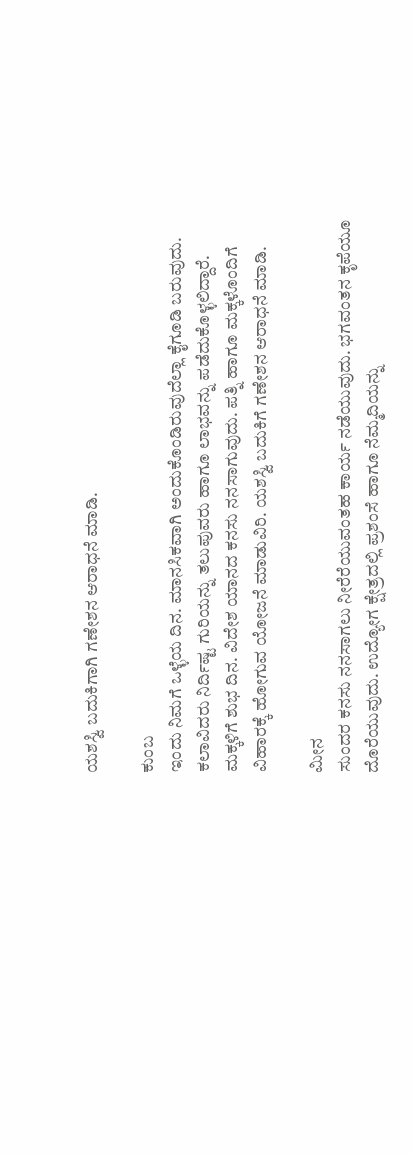ಯಶಸ್ವಿ ಬದುಕಿಗಾಗಿ ಗಣೇಶನ ಆರಾಧನೆ ಮಾಡಿ.

ಕುಂಬ
ಇಂದು ನಿಮಗೆ ಒಳ್ಳೆಯ ದಿನ. ಮಾನಸಿಕವಾಗಿ ಅಂದುಕೊಂಡಿರುವುದೆಲ್ಲಾ ಕೈಗೂಡಿ ಬರುವುದು. ಕಲಾವಿದರು ನಿರ್ದಿಷ್ಟ ಗುರಿಯನ್ನು ತಲುಪುವರು ಹಾಗೂ ಲಾಭವನ್ನು ಪಡೆದುಕೊಳ್ಳಲಿದ್ದಾರೆ. ಮಕ್ಕಳಿಗೆ ಶುಭ ದಿನ. ವಿದೇಶ ಯಾನದ ಕನಸು ನನಸಾಗುವುದು. ಪತ್ನಿ ಹಾಗೂ ಮಕ್ಕಳೊಂದಿಗೆ ವಿಹಾರಕ್ಕೆ ಹೋಗುವ ಯೋಜನೆ ಮಾಡುವಿರಿ. ಯಶಸ್ವಿ ಬದುಕಿಗೆ ಗಣೇಶನ ಆರಾಧನೆ ಮಾಡಿ.

ಮೀನ
ಸುಂದರ ಕನಸು ನನಸಾಗಲು ನೀರೆರೆಯುವಂತಹ ಕಾರ್ಯ ನಡೆಯುವುದು. ಭಗವಂತನ ಕೃಪೆಯೂ ದೊರೆಯುವುದು. ಉದ್ಯೋಗ ಕ್ಷೇತ್ರದಲ್ಲಿ ಪ್ರಶಂಸೆ ಹಾಗೂ ನೆಮ್ಮದಿಯನ್ನು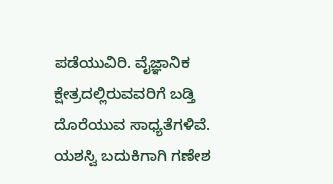ಪಡೆಯುವಿರಿ. ವೈಜ್ಞಾನಿಕ ಕ್ಷೇತ್ರದಲ್ಲಿರುವವರಿಗೆ ಬಡ್ತಿ ದೊರೆಯುವ ಸಾಧ್ಯತೆಗಳಿವೆ. ಯಶಸ್ವಿ ಬದುಕಿಗಾಗಿ ಗಣೇಶ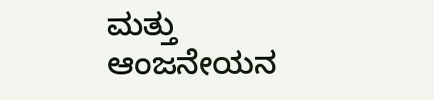ಮತ್ತು ಆಂಜನೇಯನ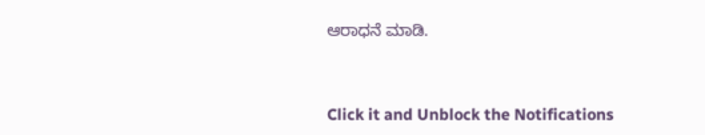ಆರಾಧನೆ ಮಾಡಿ.



Click it and Unblock the Notifications